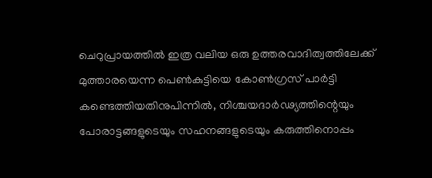ചെറുപ്രായത്തിൽ ഇത്ര വലിയ ഒരു ഉത്തരവാദിത്വത്തിലേക്ക് മുത്താരയെന്ന പെൺകുട്ടിയെ കോൺഗ്രസ് പാർട്ടി കണ്ടെത്തിയതിനുപിന്നിൽ, നിശ്ചയദാർഢ്യത്തിന്റെയും പോരാട്ടങ്ങളുടെയും സഹനങ്ങളുടെയും കരുത്തിനൊപ്പം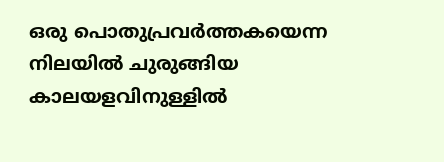ഒരു പൊതുപ്രവർത്തകയെന്ന നിലയിൽ ചുരുങ്ങിയ കാലയളവിനുള്ളിൽ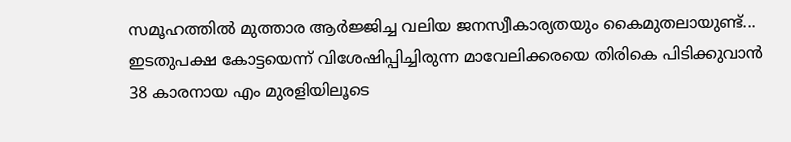സമൂഹത്തിൽ മുത്താര ആർജ്ജിച്ച വലിയ ജനസ്വീകാര്യതയും കൈമുതലായുണ്ട്...
ഇടതുപക്ഷ കോട്ടയെന്ന് വിശേഷിപ്പിച്ചിരുന്ന മാവേലിക്കരയെ തിരികെ പിടിക്കുവാൻ 38 കാരനായ എം മുരളിയിലൂടെ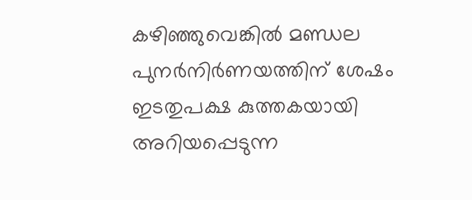കഴിഞ്ഞുവെങ്കിൽ മണ്ഡല പുനർനിർണയത്തിന് ശേഷം ഇടതുപക്ഷ കുത്തകയായി അറിയപ്പെടുന്ന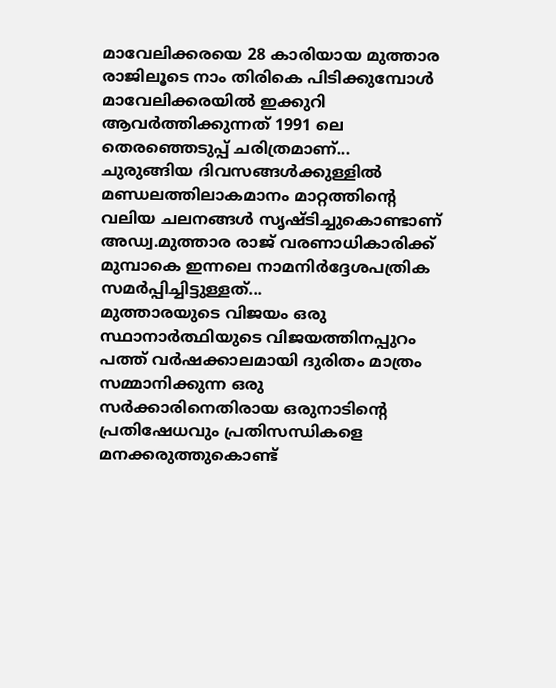മാവേലിക്കരയെ 28 കാരിയായ മുത്താര രാജിലൂടെ നാം തിരികെ പിടിക്കുമ്പോൾ മാവേലിക്കരയിൽ ഇക്കുറി ആവർത്തിക്കുന്നത് 1991 ലെ തെരഞ്ഞെടുപ്പ് ചരിത്രമാണ്...
ചുരുങ്ങിയ ദിവസങ്ങൾക്കുള്ളിൽ മണ്ഡലത്തിലാകമാനം മാറ്റത്തിന്റെ വലിയ ചലനങ്ങൾ സൃഷ്ടിച്ചുകൊണ്ടാണ് അഡ്വ.മുത്താര രാജ് വരണാധികാരിക്ക് മുമ്പാകെ ഇന്നലെ നാമനിർദ്ദേശപത്രിക സമർപ്പിച്ചിട്ടുള്ളത്...
മുത്താരയുടെ വിജയം ഒരു സ്ഥാനാർത്ഥിയുടെ വിജയത്തിനപ്പുറം പത്ത് വർഷക്കാലമായി ദുരിതം മാത്രം സമ്മാനിക്കുന്ന ഒരു സർക്കാരിനെതിരായ ഒരുനാടിന്റെ പ്രതിഷേധവും പ്രതിസന്ധികളെ മനക്കരുത്തുകൊണ്ട്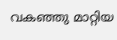വകഞ്ഞു മാറ്റിയ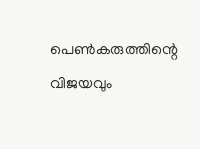പെൺകരുത്തിന്റെ വിജയവും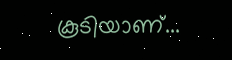കൂടിയാണ്...